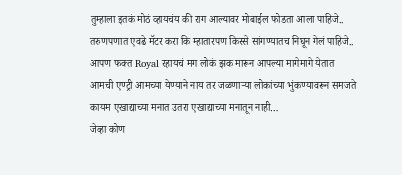तुम्हाला इतकं मोठं व्हायचंय की राग आल्यावर मोबाईल फोडता आला पाहिजे..
तरुणपणात एवढे मॅटर करा कि म्हातारपण किस्से सांगण्यातच निघून गेलं पाहिजे..
आपण फक्त Royal रहायचं मग लोकं झक मारून आपल्या मागेमागे येतात
आमची एण्ट्री आमच्या येण्याने नाय तर जळणाऱ्या लोकांच्या भुंकण्यावरून समजते
कायम एखाद्याच्या मनात उतरा एखाद्याच्या मनातून नाही…
जेव्हा कोण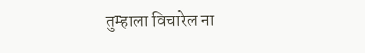तुम्हाला विचारेल ना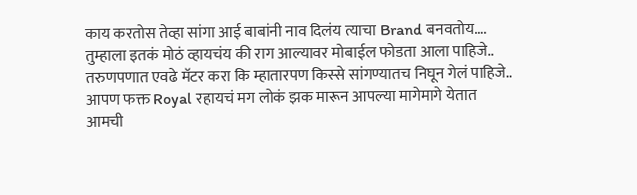काय करतोस तेव्हा सांगा आई बाबांनी नाव दिलंय त्याचा Brand बनवतोय….
तुम्हाला इतकं मोठं व्हायचंय की राग आल्यावर मोबाईल फोडता आला पाहिजे..
तरुणपणात एवढे मॅटर करा कि म्हातारपण किस्से सांगण्यातच निघून गेलं पाहिजे..
आपण फक्त Royal रहायचं मग लोकं झक मारून आपल्या मागेमागे येतात
आमची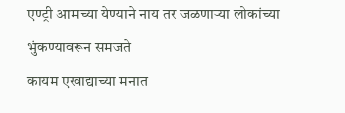एण्ट्री आमच्या येण्याने नाय तर जळणाऱ्या लोकांच्या भुंकण्यावरून समजते
कायम एखाद्याच्या मनात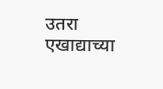उतरा एखाद्याच्या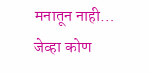मनातून नाही…
जेव्हा कोण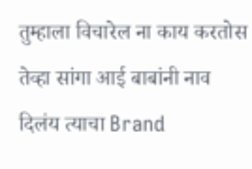तुम्हाला विचारेल ना काय करतोस तेव्हा सांगा आई बाबांनी नाव दिलंय त्याचा Brand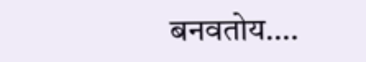बनवतोय….